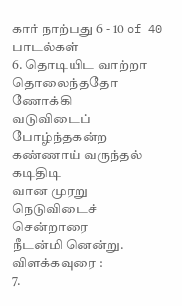கார் நாற்பது 6 - 10 of 40 பாடல்கள்
6. தொடியிட வாற்றா தொலைந்ததோ ணோக்கி
வடுவிடைப்
போழ்ந்தகன்ற கண்ணாய் வருந்தல்
கடிதிடி
வான முரறு நெடுவிடைச்
சென்றாரை
நீடன்மி னென்று.
விளக்கவுரை :
7.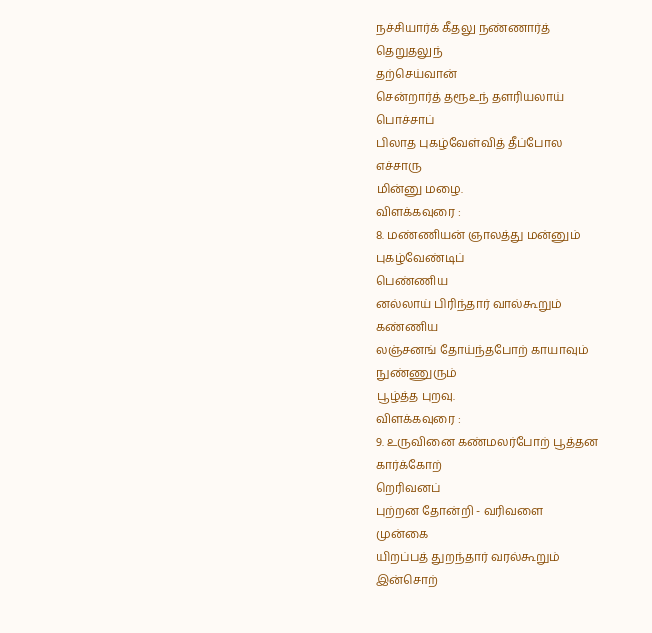நச்சியார்க் கீதலு நண்ணார்த்
தெறுதலுந்
தற்செய்வான்
சென்றார்த் தரூஉந் தளரியலாய்
பொச்சாப்
பிலாத புகழ்வேள்வித் தீப்போல
எச்சாரு
மின்னு மழை.
விளக்கவுரை :
8. மண்ணியன் ஞாலத்து மன்னும்
புகழ்வேண்டிப்
பெண்ணிய
னல்லாய் பிரிந்தார் வால்கூறும்
கண்ணிய
லஞ்சனங் தோய்ந்தபோற் காயாவும்
நுண்ணுரும்
பூழ்த்த புறவு.
விளக்கவுரை :
9. உருவினை கண்மலர்போற் பூத்தன
கார்க்கோற்
றெரிவனப்
புற்றன தோன்றி - வரிவளை
முன்கை
யிறப்பத் துறந்தார் வரல்கூறும்
இன்சொற்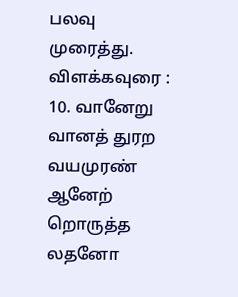பலவு முரைத்து.
விளக்கவுரை :
10. வானேறு வானத் துரற வயமுரண்
ஆனேற்
றொருத்த லதனோ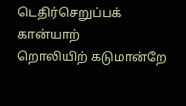டெதிர்செறுப்பக்
கான்யாற்
றொலியிற் கடுமான்றே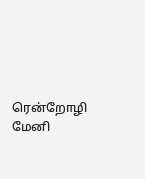ரென்றோழி
மேனி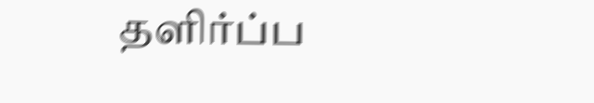தளிர்ப்ப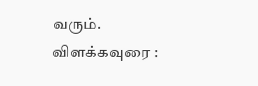வரும்.
விளக்கவுரை :